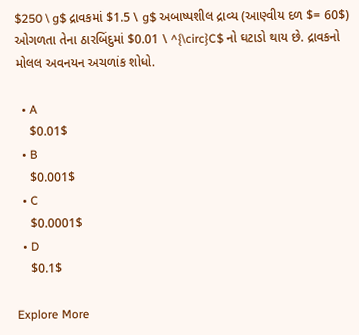$250 \ g$ દ્રાવકમાં $1.5 \ g$ અબાષ્પશીલ દ્રાવ્ય (આણ્વીય દળ $= 60$) ઓગળતા તેના ઠારબિંદુમાં $0.01 \ ^{\circ}C$ નો ઘટાડો થાય છે. દ્રાવકનો મોલલ અવનયન અચળાંક શોધો.

  • A
    $0.01$
  • B
    $0.001$
  • C
    $0.0001$
  • D
    $0.1$

Explore More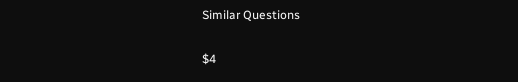Similar Questions

$4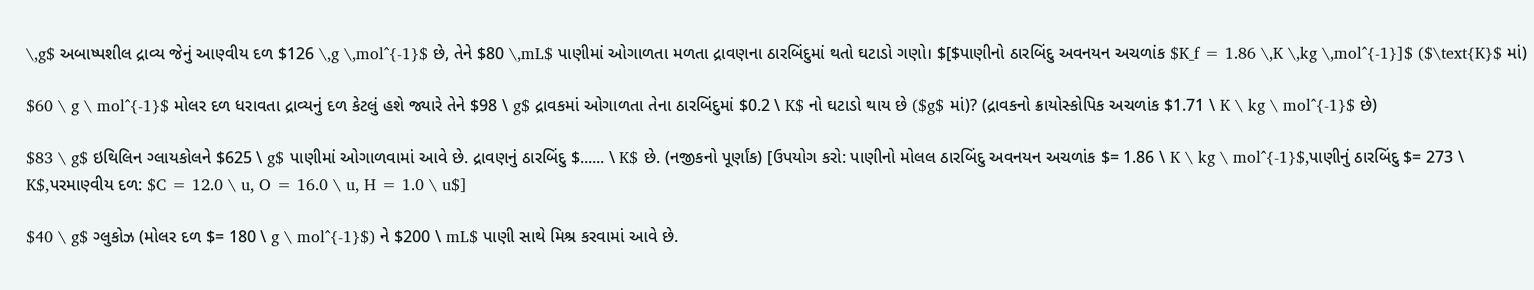\,g$ અબાષ્પશીલ દ્રાવ્ય જેનું આણ્વીય દળ $126 \,g \,mol^{-1}$ છે, તેને $80 \,mL$ પાણીમાં ઓગાળતા મળતા દ્રાવણના ઠારબિંદુમાં થતો ઘટાડો ગણો। $[$પાણીનો ઠારબિંદુ અવનયન અચળાંક $K_f = 1.86 \,K \,kg \,mol^{-1}]$ ($\text{K}$ માં)

$60 \ g \ mol^{-1}$ મોલર દળ ધરાવતા દ્રાવ્યનું દળ કેટલું હશે જ્યારે તેને $98 \ g$ દ્રાવકમાં ઓગાળતા તેના ઠારબિંદુમાં $0.2 \ K$ નો ઘટાડો થાય છે ($g$ માં)? (દ્રાવકનો ક્રાયોસ્કોપિક અચળાંક $1.71 \ K \ kg \ mol^{-1}$ છે)

$83 \ g$ ઇથિલિન ગ્લાયકોલને $625 \ g$ પાણીમાં ઓગાળવામાં આવે છે. દ્રાવણનું ઠારબિંદુ $...... \ K$ છે. (નજીકનો પૂર્ણાંક) [ઉપયોગ કરો: પાણીનો મોલલ ઠારબિંદુ અવનયન અચળાંક $= 1.86 \ K \ kg \ mol^{-1}$,પાણીનું ઠારબિંદુ $= 273 \ K$,પરમાણ્વીય દળ: $C = 12.0 \ u, O = 16.0 \ u, H = 1.0 \ u$]

$40 \ g$ ગ્લુકોઝ (મોલર દળ $= 180 \ g \ mol^{-1}$) ને $200 \ mL$ પાણી સાથે મિશ્ર કરવામાં આવે છે.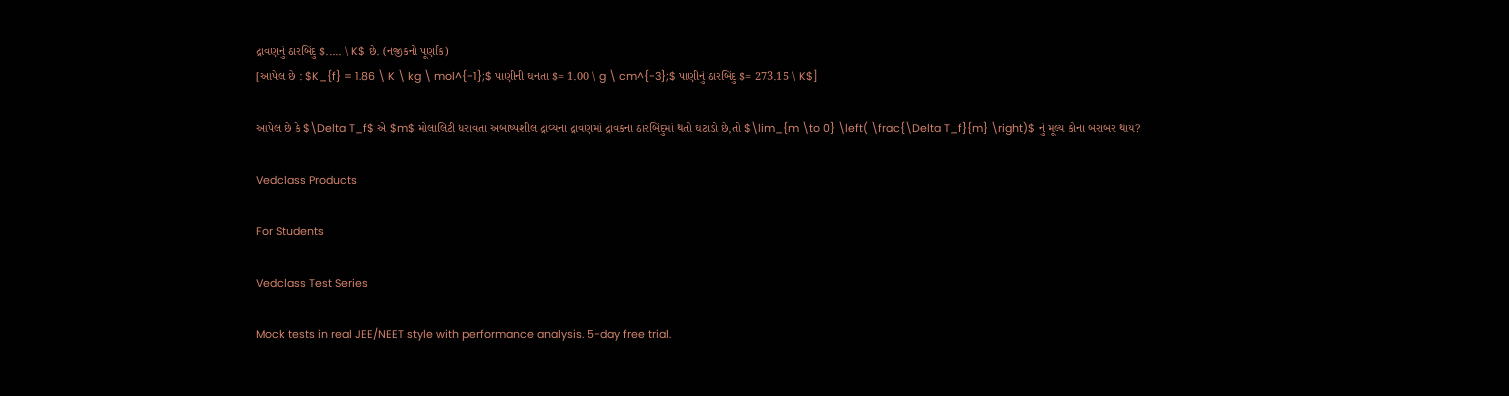દ્રાવણનું ઠારબિંદુ $..... \ K$ છે. (નજીકનો પૂર્ણાંક)
[આપેલ છે : $K_{f} = 1.86 \ K \ kg \ mol^{-1};$ પાણીની ઘનતા $= 1.00 \ g \ cm^{-3};$ પાણીનું ઠારબિંદુ $= 273.15 \ K$]

આપેલ છે કે $\Delta T_f$ એ $m$ મોલાલિટી ધરાવતા અબાષ્પશીલ દ્રાવ્યના દ્રાવણમાં દ્રાવકના ઠારબિંદુમાં થતો ઘટાડો છે,તો $\lim_{m \to 0} \left( \frac{\Delta T_f}{m} \right)$ નું મૂલ્ય કોના બરાબર થાય?

Vedclass Products

For Students

Vedclass Test Series

Mock tests in real JEE/NEET style with performance analysis. 5-day free trial.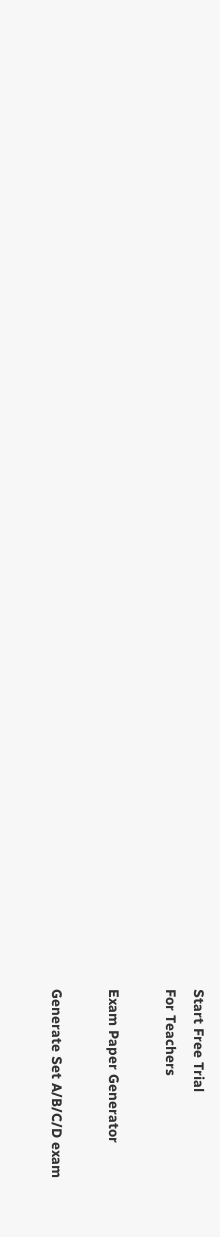Start Free Trial
For Teachers

Exam Paper Generator

Generate Set A/B/C/D exam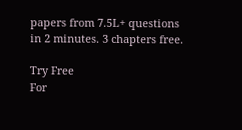papers from 7.5L+ questions in 2 minutes. 3 chapters free.

Try Free
For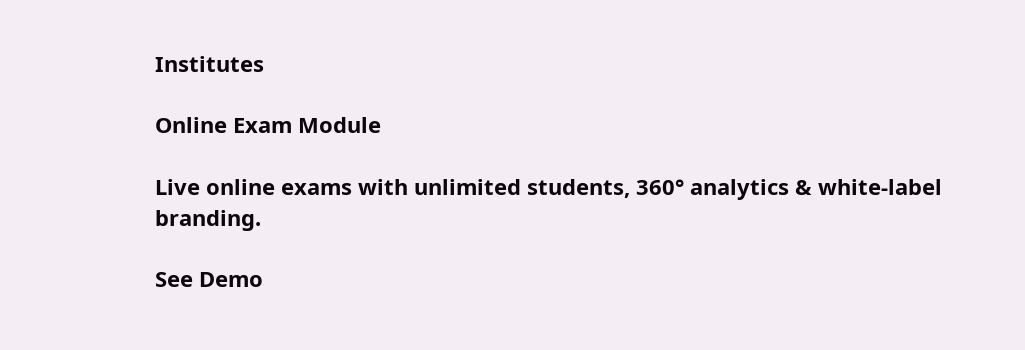Institutes

Online Exam Module

Live online exams with unlimited students, 360° analytics & white-label branding.

See Demo